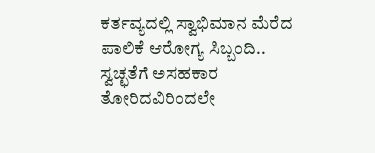ಕರ್ತವ್ಯದಲ್ಲಿ ಸ್ವಾಭಿಮಾನ ಮೆರೆದ ಪಾಲಿಕೆ ಆರೋಗ್ಯ ಸಿಬ್ಬಂದಿ..
ಸ್ವಚ್ಛತೆಗೆ ಅಸಹಕಾರ ತೋರಿದವಿರಿಂದಲೇ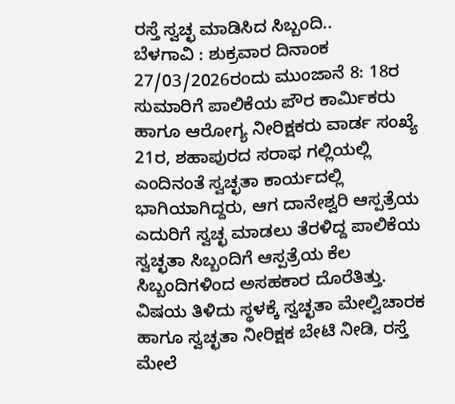ರಸ್ತೆ ಸ್ವಚ್ಛ ಮಾಡಿಸಿದ ಸಿಬ್ಬಂದಿ..
ಬೆಳಗಾವಿ : ಶುಕ್ರವಾರ ದಿನಾಂಕ 27/03/2026ರಂದು ಮುಂಜಾನೆ 8: 18ರ ಸುಮಾರಿಗೆ ಪಾಲಿಕೆಯ ಪೌರ ಕಾರ್ಮಿಕರು ಹಾಗೂ ಆರೋಗ್ಯ ನೀರಿಕ್ಷಕರು ವಾರ್ಡ ಸಂಖ್ಯೆ 21ರ, ಶಹಾಪುರದ ಸರಾಫ ಗಲ್ಲಿಯಲ್ಲಿ ಎಂದಿನಂತೆ ಸ್ವಚ್ಛತಾ ಕಾರ್ಯದಲ್ಲಿ ಭಾಗಿಯಾಗಿದ್ದರು, ಆಗ ದಾನೇಶ್ವರಿ ಆಸ್ಪತ್ರೆಯ ಎದುರಿಗೆ ಸ್ವಚ್ಛ ಮಾಡಲು ತೆರಳಿದ್ದ ಪಾಲಿಕೆಯ ಸ್ವಚ್ಛತಾ ಸಿಬ್ಬಂದಿಗೆ ಆಸ್ಪತ್ರೆಯ ಕೆಲ ಸಿಬ್ಬಂದಿಗಳಿಂದ ಅಸಹಕಾರ ದೊರೆತಿತ್ತು.
ವಿಷಯ ತಿಳಿದು ಸ್ಥಳಕ್ಕೆ ಸ್ವಚ್ಛತಾ ಮೇಲ್ವಿಚಾರಕ ಹಾಗೂ ಸ್ವಚ್ಛತಾ ನೀರಿಕ್ಷಕ ಬೇಟಿ ನೀಡಿ, ರಸ್ತೆ ಮೇಲೆ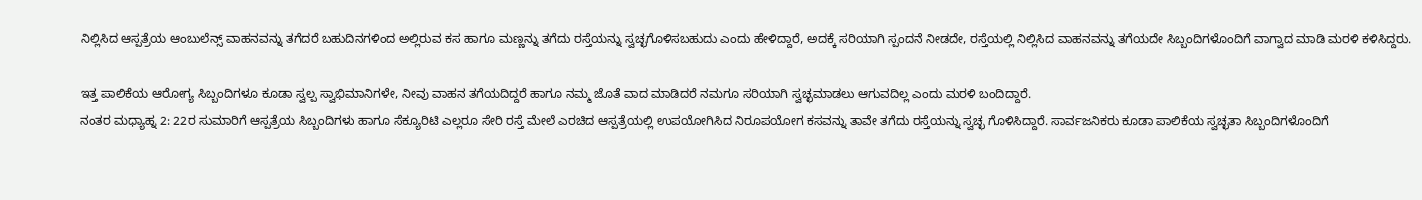ನಿಲ್ಲಿಸಿದ ಆಸ್ಪತ್ರೆಯ ಆಂಬುಲೆನ್ಸ್ ವಾಹನವನ್ನು ತಗೆದರೆ ಬಹುದಿನಗಳಿಂದ ಅಲ್ಲಿರುವ ಕಸ ಹಾಗೂ ಮಣ್ಣನ್ನು ತಗೆದು ರಸ್ತೆಯನ್ನು ಸ್ವಚ್ಛಗೊಳಿಸಬಹುದು ಎಂದು ಹೇಳಿದ್ದಾರೆ, ಅದಕ್ಕೆ ಸರಿಯಾಗಿ ಸ್ಪಂದನೆ ನೀಡದೇ, ರಸ್ತೆಯಲ್ಲಿ ನಿಲ್ಲಿಸಿದ ವಾಹನವನ್ನು ತಗೆಯದೇ ಸಿಬ್ಬಂದಿಗಳೊಂದಿಗೆ ವಾಗ್ವಾದ ಮಾಡಿ ಮರಳಿ ಕಳಿಸಿದ್ದರು.

ಇತ್ತ ಪಾಲಿಕೆಯ ಆರೋಗ್ಯ ಸಿಬ್ಬಂದಿಗಳೂ ಕೂಡಾ ಸ್ವಲ್ಪ ಸ್ವಾಭಿಮಾನಿಗಳೇ, ನೀವು ವಾಹನ ತಗೆಯದಿದ್ದರೆ ಹಾಗೂ ನಮ್ಮ ಜೊತೆ ವಾದ ಮಾಡಿದರೆ ನಮಗೂ ಸರಿಯಾಗಿ ಸ್ವಚ್ಛಮಾಡಲು ಆಗುವದಿಲ್ಲ ಎಂದು ಮರಳಿ ಬಂದಿದ್ದಾರೆ.
ನಂತರ ಮಧ್ಯಾಹ್ನ 2: 22ರ ಸುಮಾರಿಗೆ ಆಸ್ಪತ್ರೆಯ ಸಿಬ್ಬಂದಿಗಳು ಹಾಗೂ ಸೆಕ್ಯೂರಿಟಿ ಎಲ್ಲರೂ ಸೇರಿ ರಸ್ತೆ ಮೇಲೆ ಎರಚಿದ ಆಸ್ಪತ್ರೆಯಲ್ಲಿ ಉಪಯೋಗಿಸಿದ ನಿರೂಪಯೋಗ ಕಸವನ್ನು ತಾವೇ ತಗೆದು ರಸ್ತೆಯನ್ನು ಸ್ವಚ್ಛ ಗೊಳಿಸಿದ್ದಾರೆ. ಸಾರ್ವಜನಿಕರು ಕೂಡಾ ಪಾಲಿಕೆಯ ಸ್ವಚ್ಛತಾ ಸಿಬ್ಬಂದಿಗಳೊಂದಿಗೆ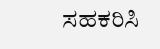ಸಹಕರಿಸಿ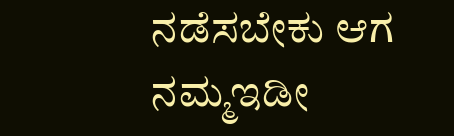ನಡೆಸಬೇಕು ಆಗ ನಮ್ಮಇಡೀ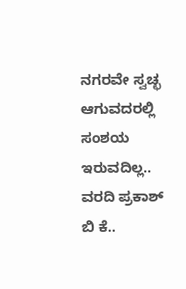ನಗರವೇ ಸ್ವಚ್ಛ ಆಗುವದರಲ್ಲಿ ಸಂಶಯ ಇರುವದಿಲ್ಲ..
ವರದಿ ಪ್ರಕಾಶ್ ಬಿ ಕೆ..